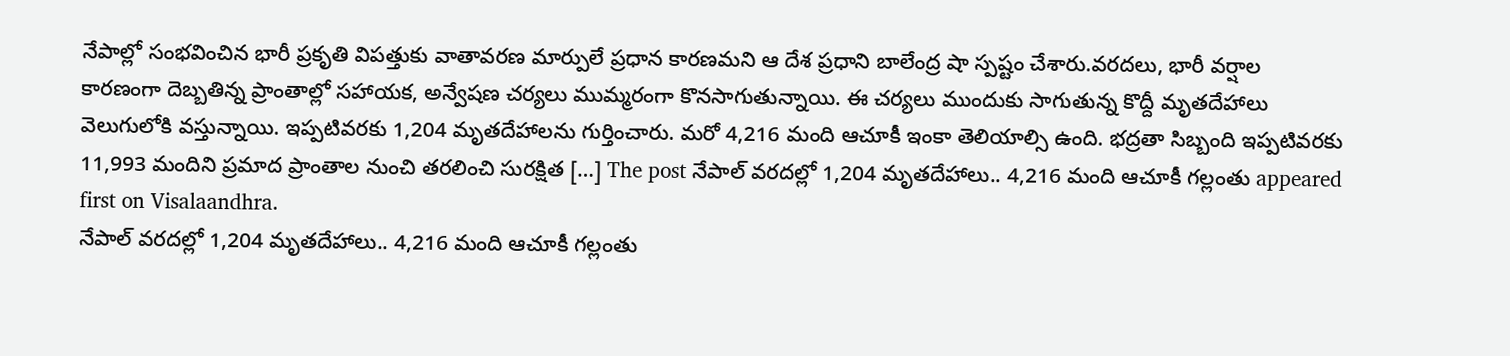నేపాల్లో సంభవించిన భారీ ప్రకృతి విపత్తుకు వాతావరణ మార్పులే ప్రధాన కారణమని ఆ దేశ ప్రధాని బాలేంద్ర షా స్పష్టం చేశారు.వరదలు, భారీ వర్షాల కారణంగా దెబ్బతిన్న ప్రాంతాల్లో సహాయక, అన్వేషణ చర్యలు ముమ్మరంగా కొనసాగుతున్నాయి. ఈ చర్యలు ముందుకు సాగుతున్న కొద్దీ మృతదేహాలు వెలుగులోకి వస్తున్నాయి. ఇప్పటివరకు 1,204 మృతదేహాలను గుర్తించారు. మరో 4,216 మంది ఆచూకీ ఇంకా తెలియాల్సి ఉంది. భద్రతా సిబ్బంది ఇప్పటివరకు 11,993 మందిని ప్రమాద ప్రాంతాల నుంచి తరలించి సురక్షిత […] The post నేపాల్ వరదల్లో 1,204 మృతదేహాలు.. 4,216 మంది ఆచూకీ గల్లంతు appeared first on Visalaandhra.
నేపాల్ వరదల్లో 1,204 మృతదేహాలు.. 4,216 మంది ఆచూకీ గల్లంతు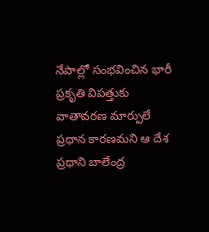నేపాల్లో సంభవించిన భారీ ప్రకృతి విపత్తుకు వాతావరణ మార్పులే ప్రధాన కారణమని ఆ దేశ ప్రధాని బాలేంద్ర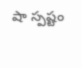షా స్పష్టం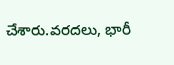చేశారు.వరదలు, భారీ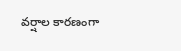వర్షాల కారణంగా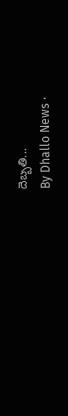దెబ్బతి...
By Dhallo News ·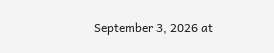September 3, 2026 at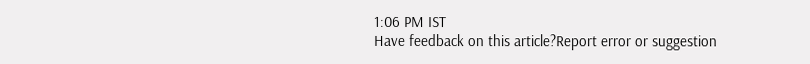1:06 PM IST
Have feedback on this article?Report error or suggestion